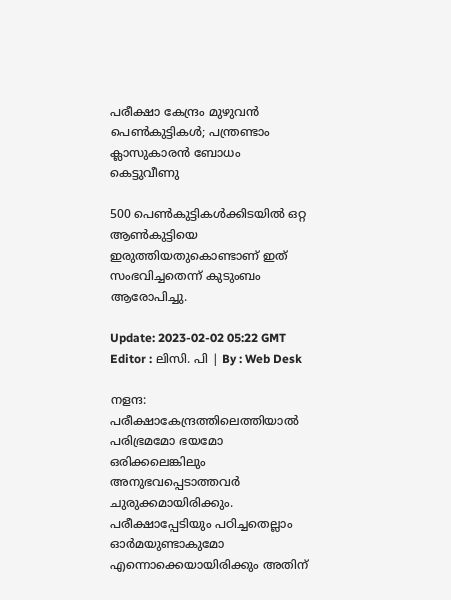പരീക്ഷാ കേന്ദ്രം മുഴുവന്‍ പെൺകുട്ടികൾ; പന്ത്രണ്ടാം ക്ലാസുകാരൻ ബോധം കെട്ടുവീണു

500 പെൺകുട്ടികൾക്കിടയിൽ ഒറ്റ ആൺകുട്ടിയെ ഇരുത്തിയതുകൊണ്ടാണ് ഇത് സംഭവിച്ചതെന്ന് കുടുംബം ആരോപിച്ചു.

Update: 2023-02-02 05:22 GMT
Editor : ലിസി. പി | By : Web Desk

നളന്ദ: പരീക്ഷാകേന്ദ്രത്തിലെത്തിയാൽ പരിഭ്രമമോ ഭയമോ ഒരിക്കലെങ്കിലും അനുഭവപ്പെടാത്തവർ ചുരുക്കമായിരിക്കും. പരീക്ഷാപ്പേടിയും പഠിച്ചതെല്ലാം ഓർമയുണ്ടാകുമോ എന്നൊക്കെയായിരിക്കും അതിന്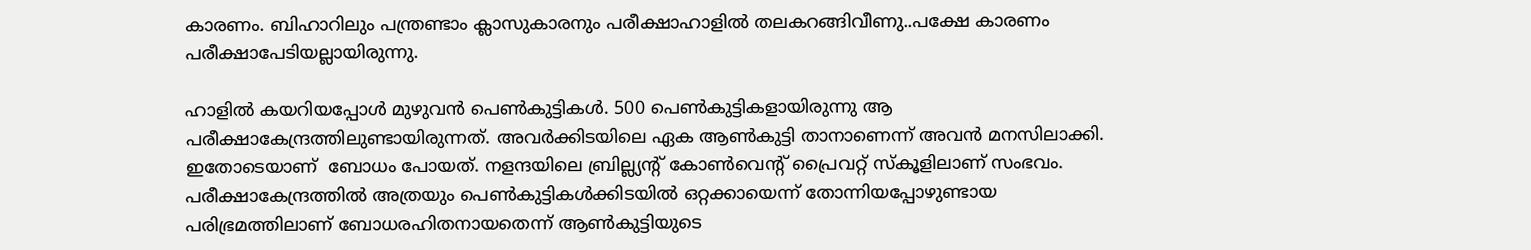കാരണം. ബിഹാറിലും പന്ത്രണ്ടാം ക്ലാസുകാരനും പരീക്ഷാഹാളിൽ തലകറങ്ങിവീണു..പക്ഷേ കാരണം പരീക്ഷാപേടിയല്ലായിരുന്നു.

ഹാളിൽ കയറിയപ്പോൾ മുഴുവൻ പെൺകുട്ടികൾ. 500 പെണ്‍കുട്ടികളായിരുന്നു ആ പരീക്ഷാകേന്ദ്രത്തിലുണ്ടായിരുന്നത്. അവര്‍ക്കിടയിലെ ഏക ആൺകുട്ടി താനാണെന്ന് അവന്‍ മനസിലാക്കി. ഇതോടെയാണ്  ബോധം പോയത്. നളന്ദയിലെ ബ്രില്ല്യന്റ് കോൺവെന്റ് പ്രൈവറ്റ് സ്‌കൂളിലാണ് സംഭവം.  പരീക്ഷാകേന്ദ്രത്തില്‍ അത്രയും പെണ്‍കുട്ടികള്‍ക്കിടയില്‍ ഒറ്റക്കായെന്ന് തോന്നിയപ്പോഴുണ്ടായ  പരിഭ്രമത്തിലാണ് ബോധരഹിതനായതെന്ന് ആൺകുട്ടിയുടെ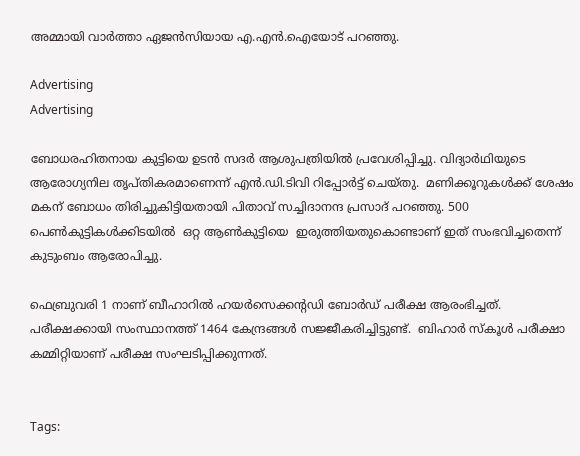അമ്മായി വാർത്താ ഏജൻസിയായ എ.എൻ.ഐയോട് പറഞ്ഞു.

Advertising
Advertising

ബോധരഹിതനായ കുട്ടിയെ ഉടന്‍ സദർ ആശുപത്രിയിൽ പ്രവേശിപ്പിച്ചു. വിദ്യാർഥിയുടെ ആരോഗ്യനില തൃപ്തികരമാണെന്ന് എൻ.ഡി.ടിവി റിപ്പോർട്ട് ചെയ്തു.  മണിക്കൂറുകൾക്ക് ശേഷം മകന് ബോധം തിരിച്ചുകിട്ടിയതായി പിതാവ് സച്ചിദാനന്ദ പ്രസാദ് പറഞ്ഞു. 500 പെൺകുട്ടികൾക്കിടയിൽ  ഒറ്റ ആൺകുട്ടിയെ  ഇരുത്തിയതുകൊണ്ടാണ് ഇത് സംഭവിച്ചതെന്ന്  കുടുംബം ആരോപിച്ചു.

ഫെബ്രുവരി 1 നാണ് ബീഹാറിൽ ഹയര്‍സെക്കന്‍റഡി ബോർഡ് പരീക്ഷ ആരംഭിച്ചത്. പരീക്ഷക്കായി സംസ്ഥാനത്ത് 1464 കേന്ദ്രങ്ങൾ സജ്ജീകരിച്ചിട്ടുണ്ട്.  ബിഹാർ സ്കൂൾ പരീക്ഷാ കമ്മിറ്റിയാണ് പരീക്ഷ സംഘടിപ്പിക്കുന്നത്.


Tags: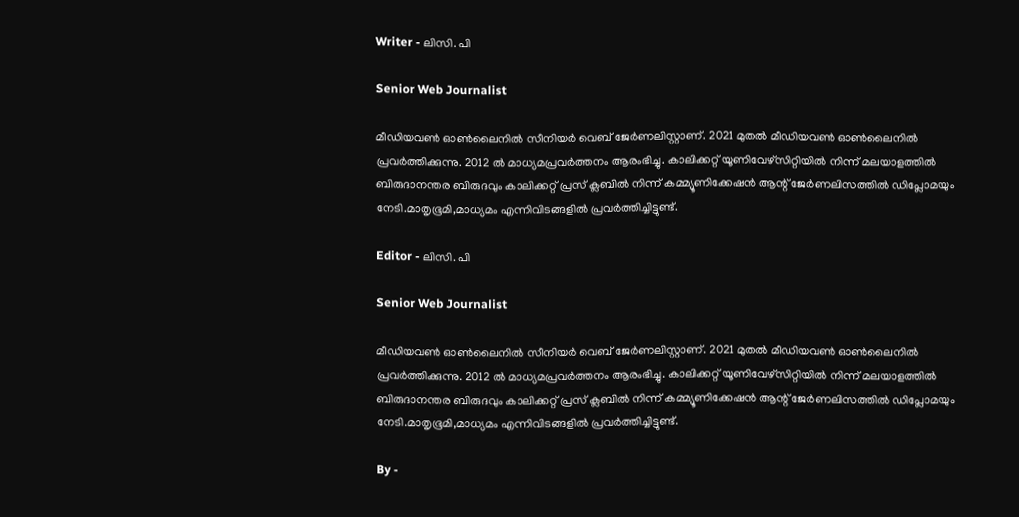Writer - ലിസി. പി

Senior Web Journalist

മീഡിയവൺ ഓൺലൈനിൽ സീനിയർ വെബ് ജേർണലിസ്റ്റാണ്. 2021 മുതൽ മീഡിയവൺ ഓൺലൈനിൽ പ്രവർത്തിക്കുന്നു. 2012 ല്‍ മാധ്യമപ്രവര്‍ത്തനം ആരംഭിച്ചു. കാലിക്കറ്റ് യൂണിവേഴ്‌സിറ്റിയിൽ നിന്ന് മലയാളത്തിൽ ബിരുദാനന്തര ബിരുദവും കാലിക്കറ്റ് പ്രസ് ക്ലബിൽ നിന്ന് കമ്മ്യൂണിക്കേഷൻ ആന്റ് ജേർണലിസത്തിൽ ഡിപ്ലോമയും നേടി.മാതൃഭൂമി,മാധ്യമം എന്നിവിടങ്ങളിൽ പ്രവർത്തിച്ചിട്ടുണ്ട്.

Editor - ലിസി. പി

Senior Web Journalist

മീഡിയവൺ ഓൺലൈനിൽ സീനിയർ വെബ് ജേർണലിസ്റ്റാണ്. 2021 മുതൽ മീഡിയവൺ ഓൺലൈനിൽ പ്രവർത്തിക്കുന്നു. 2012 ല്‍ മാധ്യമപ്രവര്‍ത്തനം ആരംഭിച്ചു. കാലിക്കറ്റ് യൂണിവേഴ്‌സിറ്റിയിൽ നിന്ന് മലയാളത്തിൽ ബിരുദാനന്തര ബിരുദവും കാലിക്കറ്റ് പ്രസ് ക്ലബിൽ നിന്ന് കമ്മ്യൂണിക്കേഷൻ ആന്റ് ജേർണലിസത്തിൽ ഡിപ്ലോമയും നേടി.മാതൃഭൂമി,മാധ്യമം എന്നിവിടങ്ങളിൽ പ്രവർത്തിച്ചിട്ടുണ്ട്.

By -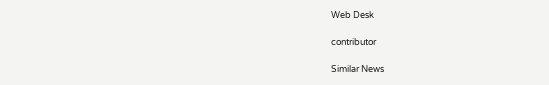Web Desk

contributor

Similar News